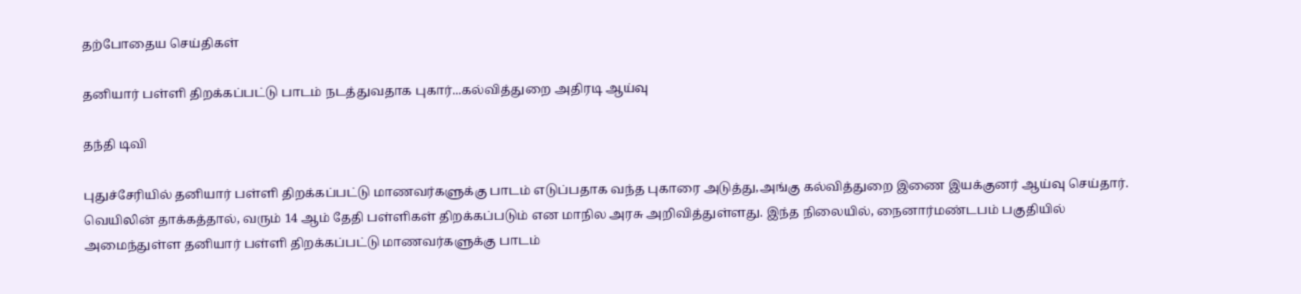தற்போதைய செய்திகள்

தனியார் பள்ளி திறக்கப்பட்டு பாடம் நடத்துவதாக புகார்...கல்வித்துறை அதிரடி ஆய்வு

தந்தி டிவி

புதுச்சேரியில் தனியார் பள்ளி திறக்கப்பட்டு மாணவர்களுக்கு பாடம் எடுப்பதாக வந்த புகாரை அடுத்து,அங்கு கல்வித்துறை இணை இயக்குனர் ஆய்வு செய்தார். வெயிலின் தாக்கத்தால், வரும் 14 ஆம் தேதி பள்ளிகள் திறக்கப்படும் என மாநில அரசு அறிவித்துள்ளது. இந்த நிலையில், நைனார்மண்டபம் பகுதியில் அமைந்துள்ள தனியார் பள்ளி திறக்கப்பட்டு மாணவர்களுக்கு பாடம்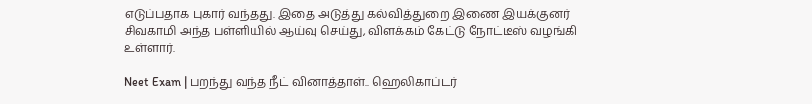எடுப்பதாக புகார் வந்தது. இதை அடுத்து கல்வித்துறை இணை இயக்குனர் சிவகாமி அந்த பள்ளியில் ஆய்வு செய்து, விளக்கம் கேட்டு நோட்டீஸ் வழங்கி உள்ளார்.

Neet Exam | பறந்து வந்த நீட் வினாத்தாள்.. ஹெலிகாப்டர்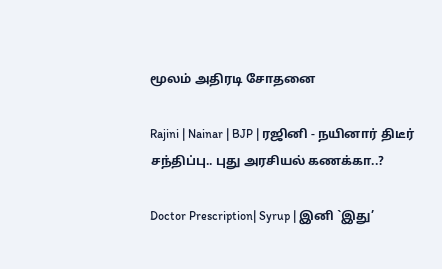மூலம் அதிரடி சோதனை

Rajini | Nainar | BJP | ரஜினி - நயினார் திடீர் சந்திப்பு.. புது அரசியல் கணக்கா..?

Doctor Prescription| Syrup | இனி `இது’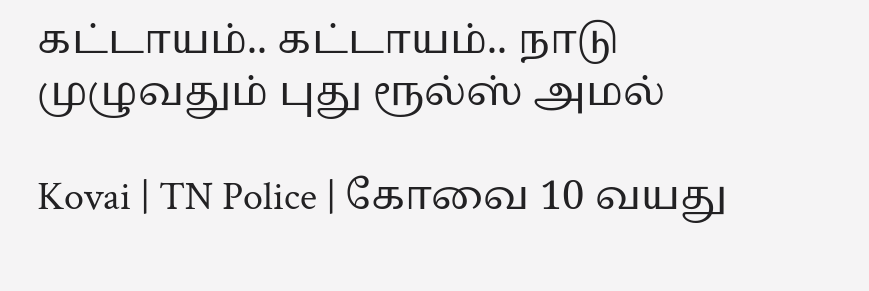கட்டாயம்.. கட்டாயம்.. நாடு முழுவதும் புது ரூல்ஸ் அமல்

Kovai | TN Police | கோவை 10 வயது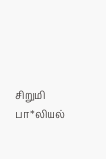சிறுமி பா*லியல்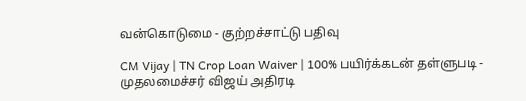வன்கொடுமை - குற்றச்சாட்டு பதிவு

CM Vijay | TN Crop Loan Waiver | 100% பயிர்க்கடன் தள்ளுபடி - முதலமைச்சர் விஜய் அதிரடி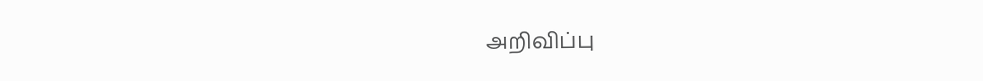அறிவிப்பு